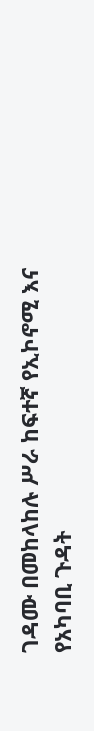ገዳሙ በመከላከሉ ሥራ ከፍተኛ የኢኮኖሚ እና የአካባቢ ጉዳት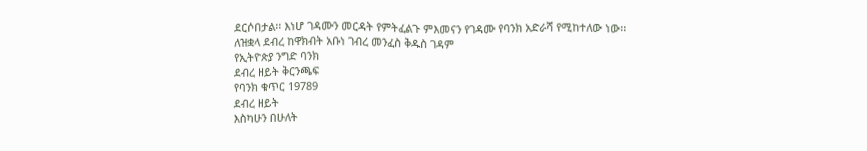ደርሶበታል፡፡ እነሆ ገዳሙን መርዳት የምትፈልጉ ምእመናን የገዳሙ የባንክ አድራሻ የሚከተለው ነው፡፡
ለዝቋላ ደብረ ከዋክብት አቡነ ገብረ መንፈስ ቅዱስ ገዳም
የኢትዮጵያ ንግድ ባንክ
ደብረ ዘይት ቅርንጫፍ
የባንክ ቁጥር 19789
ደብረ ዘይት
እስካሁን በሁለት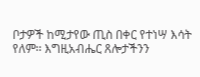ቦታዎች ከሚታየው ጢስ በቀር የተነሣ እሳት የለም፡፡ እግዚአብሔር ጸሎታችንን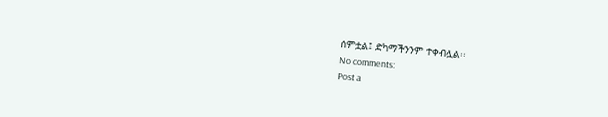ሰምቷል፤ ድካማችንንም ተቀብሏል፡፡
No comments:
Post a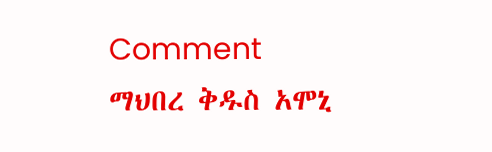Comment
ማህበረ ቅዱስ አሞኒ